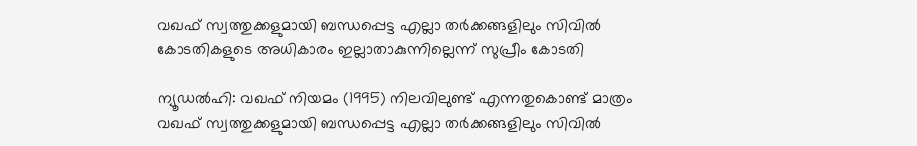വഖഫ് സ്വത്തുക്കളുമായി ബന്ധപ്പെട്ട എല്ലാ തര്‍ക്കങ്ങളിലും സിവില്‍ കോടതികളുടെ അധികാരം ഇല്ലാതാകുന്നില്ലെന്ന് സുപ്രീം കോടതി

ന്യൂഡല്‍ഹി: വഖഫ് നിയമം (1995) നിലവിലുണ്ട് എന്നതുകൊണ്ട് മാത്രം വഖഫ് സ്വത്തുക്കളുമായി ബന്ധപ്പെട്ട എല്ലാ തര്‍ക്കങ്ങളിലും സിവില്‍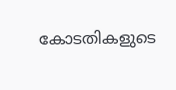കോടതികളുടെ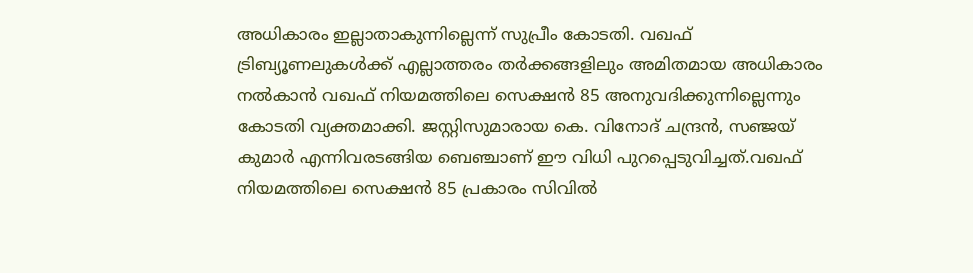അധികാരം ഇല്ലാതാകുന്നില്ലെന്ന് സുപ്രീം കോടതി. വഖഫ് ട്രിബ്യൂണലുകള്‍ക്ക് എല്ലാത്തരം തര്‍ക്കങ്ങളിലും അമിതമായ അധികാരം നല്‍കാന്‍ വഖഫ് നിയമത്തിലെ സെക്ഷന്‍ 85 അനുവദിക്കുന്നില്ലെന്നും കോടതി വ്യക്തമാക്കി. ജസ്റ്റിസുമാരായ കെ. വിനോദ് ചന്ദ്രന്‍, സഞ്ജയ് കുമാര്‍ എന്നിവരടങ്ങിയ ബെഞ്ചാണ് ഈ വിധി പുറപ്പെടുവിച്ചത്.വഖഫ് നിയമത്തിലെ സെക്ഷന്‍ 85 പ്രകാരം സിവില്‍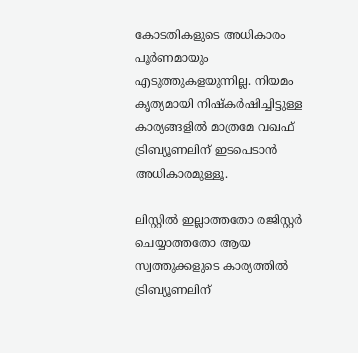കോടതികളുടെ അധികാരം പൂര്‍ണമായും എടുത്തുകളയുന്നില്ല. നിയമം കൃത്യമായി നിഷ്‌കര്‍ഷിച്ചിട്ടുള്ള കാര്യങ്ങളില്‍ മാത്രമേ വഖഫ് ട്രിബ്യൂണലിന് ഇടപെടാന്‍ അധികാരമുള്ളൂ.

ലിസ്റ്റില്‍ ഇല്ലാത്തതോ രജിസ്റ്റര്‍ ചെയ്യാത്തതോ ആയ സ്വത്തുക്കളുടെ കാര്യത്തില്‍ ട്രിബ്യൂണലിന്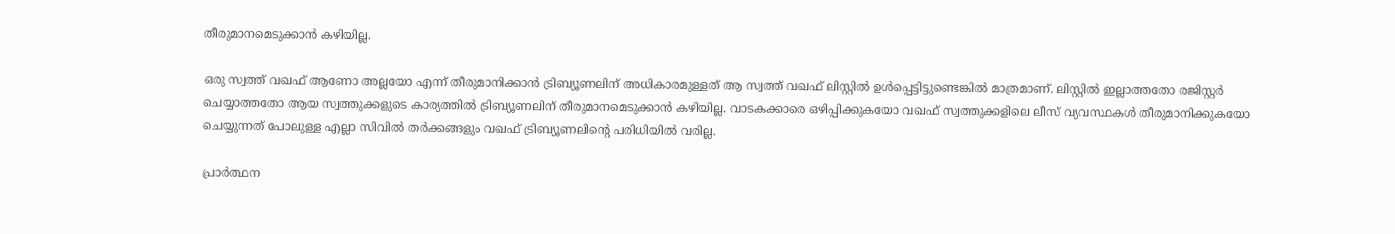തീരുമാനമെടുക്കാന്‍ കഴിയില്ല.

ഒരു സ്വത്ത് വഖഫ് ആണോ അല്ലയോ എന്ന് തീരുമാനിക്കാന്‍ ട്രിബ്യൂണലിന് അധികാരമുള്ളത് ആ സ്വത്ത് വഖഫ് ലിസ്റ്റില്‍ ഉള്‍പ്പെട്ടിട്ടുണ്ടെങ്കില്‍ മാത്രമാണ്. ലിസ്റ്റില്‍ ഇല്ലാത്തതോ രജിസ്റ്റര്‍ ചെയ്യാത്തതോ ആയ സ്വത്തുക്കളുടെ കാര്യത്തില്‍ ട്രിബ്യൂണലിന് തീരുമാനമെടുക്കാന്‍ കഴിയില്ല. വാടകക്കാരെ ഒഴിപ്പിക്കുകയോ വഖഫ് സ്വത്തുക്കളിലെ ലീസ് വ്യവസ്ഥകള്‍ തീരുമാനിക്കുകയോ ചെയ്യുന്നത് പോലുള്ള എല്ലാ സിവില്‍ തര്‍ക്കങ്ങളും വഖഫ് ട്രിബ്യൂണലിന്‍റെ പരിധിയില്‍ വരില്ല.

പ്രാര്‍ത്ഥന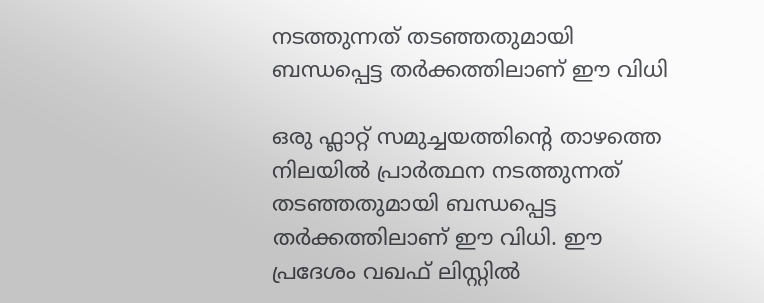നടത്തുന്നത് തടഞ്ഞതുമായി ബന്ധപ്പെട്ട തര്‍ക്കത്തിലാണ് ഈ വിധി

ഒരു ഫ്ലാറ്റ് സമുച്ചയത്തിന്‍റെ താഴത്തെ നിലയില്‍ പ്രാര്‍ത്ഥന നടത്തുന്നത് തടഞ്ഞതുമായി ബന്ധപ്പെട്ട തര്‍ക്കത്തിലാണ് ഈ വിധി. ഈ പ്രദേശം വഖഫ് ലിസ്റ്റില്‍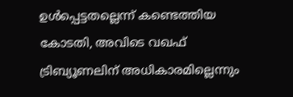ഉള്‍പ്പെട്ടതല്ലെന്ന് കണ്ടെത്തിയ കോടതി, അവിടെ വഖഫ് ട്രിബ്യൂണലിന് അധികാരമില്ലെന്നും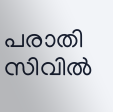പരാതി സിവില്‍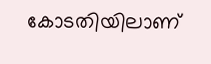കോടതിയിലാണ്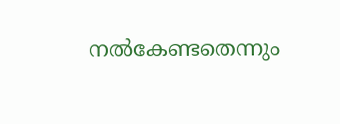നല്‍കേണ്ടതെന്നും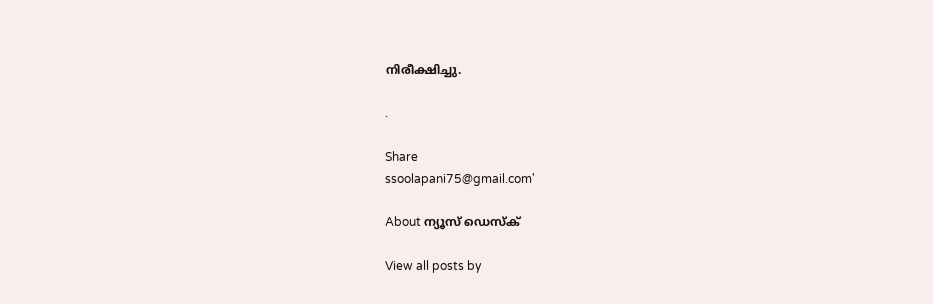നിരീക്ഷിച്ചു.

.

Share
ssoolapani75@gmail.com'

About ന്യൂസ് ഡെസ്ക്

View all posts by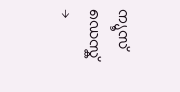ന്യൂസ് ഡെസ്ക് →